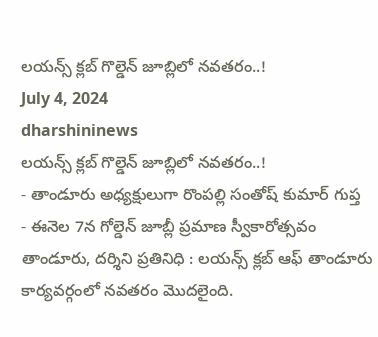లయన్స్ క్లబ్ గొల్డెన్ జూబ్లిలో నవతరం..!
July 4, 2024
dharshininews
లయన్స్ క్లబ్ గొల్డెన్ జూబ్లిలో నవతరం..!
- తాండూరు అధ్యక్షులుగా రొంపల్లి సంతోష్ కుమార్ గుప్త
- ఈనెల 7న గోల్డెన్ జూబ్లీ ప్రమాణ స్వీకారోత్సవం
తాండూరు, దర్శిని ప్రతినిధి : లయన్స్ క్లబ్ ఆఫ్ తాండూరు కార్యవర్గంలో నవతరం మొదలైంది.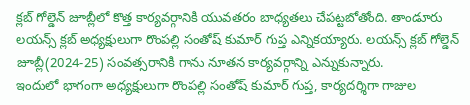క్లబ్ గోల్డెన్ జూబ్లీలో కొత్త కార్యవర్గానికి యువతరం బాధ్యతలు చేపట్టబోతోంది. తాండూరు లయన్స్ క్లబ్ అధ్యక్షులుగా రొంపల్లి సంతోష్ కుమార్ గుప్త ఎన్నికయ్యారు. లయన్స్ క్లబ్ గోల్డెన్ జూబ్లీ(2024-25) సంవత్సరానికి గాను నూతన కార్యవర్గాన్ని ఎన్నుకున్నారు.
ఇందులో భాగంగా అధ్యక్షులుగా రొంపల్లి సంతోష్ కుమార్ గుప్త, కార్యదర్శిగా గాజుల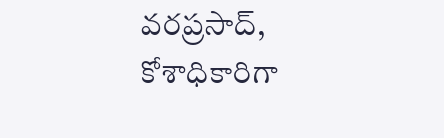వరప్రసాద్, కోశాధికారిగా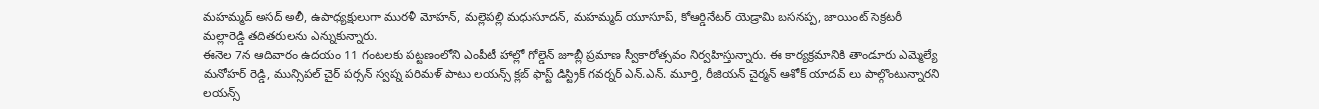మహమ్మద్ అసద్ అలీ, ఉపాధ్యక్షులుగా మురళీ మోహన్, మల్లెపల్లి మధుసూదన్, మహమ్మద్ యూసూప్, కోఆర్డినేటర్ యెడ్రామి బసనప్ప, జాయింట్ సెక్రటరీ మల్లారెడ్డి తదితరులను ఎన్నుకున్నారు.
ఈనెల 7న ఆదివారం ఉదయం 11 గంటలకు పట్టణంలోని ఎంపీటీ హాల్లో గోల్డెన్ జూబ్లీ ప్రమాణ స్వీకారోత్సవం నిర్వహిస్తున్నారు. ఈ కార్యక్రమానికి తాండూరు ఎమ్మెల్యే మనోహర్ రెడ్డి, మున్సిపల్ చైర్ పర్సన్ స్వప్న పరిమళ్ పాటు లయన్స్ క్లబ్ ఫాస్ట్ డిస్ట్రిక్ గవర్నర్ ఎన్.ఎన్. మూర్తి, రీజియన్ చైర్మన్ ఆశోక్ యాదవ్ లు పాల్గొంటున్నారని లయన్స్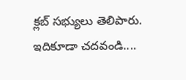క్లబ్ సభ్యులు తెలిపారు.
ఇదికూడా చదవండి....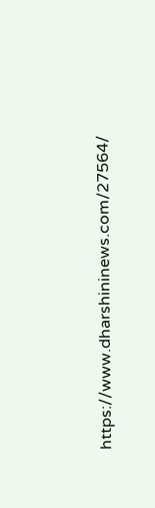https://www.dharshininews.com/27564/